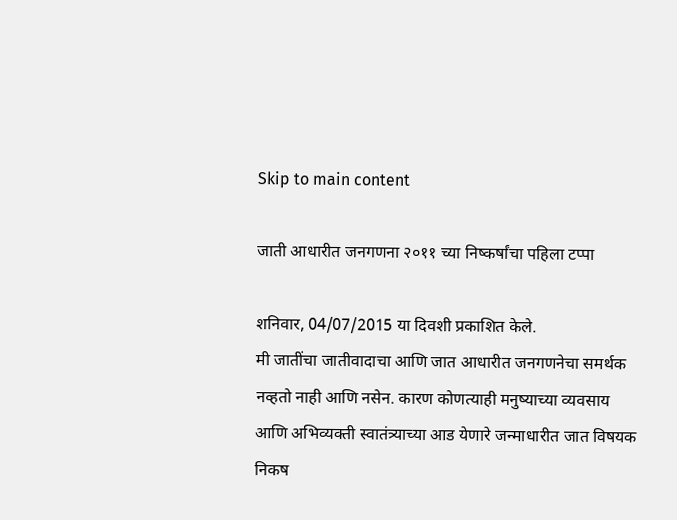Skip to main content

जाती आधारीत जनगणना २०११ च्या निष्कर्षांचा पहिला टप्पा

शनिवार, 04/07/2015 या दिवशी प्रकाशित केले.
मी जातींचा जातीवादाचा आणि जात आधारीत जनगणनेचा समर्थक नव्हतो नाही आणि नसेन. कारण कोणत्याही मनुष्याच्या व्यवसाय आणि अभिव्यक्ती स्वातंत्र्याच्या आड येणारे जन्माधारीत जात विषयक निकष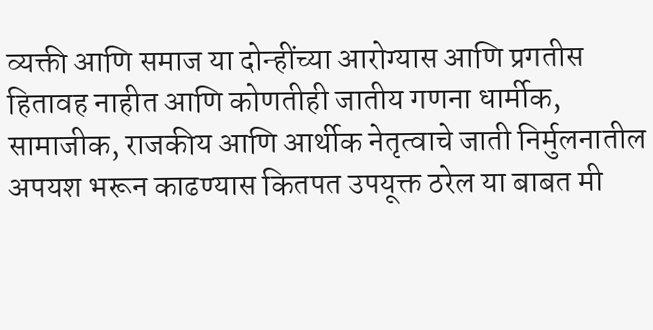व्यक्ती आणि समाज या दोन्हींच्या आरोग्यास आणि प्रगतीस हितावह नाहीत आणि कोणतीही जातीय गणना धार्मीक, सामाजीक, राजकीय आणि आर्थीक नेतृत्वाचे जाती निर्मुलनातील अपयश भरून काढण्यास कितपत उपयूक्त ठरेल या बाबत मी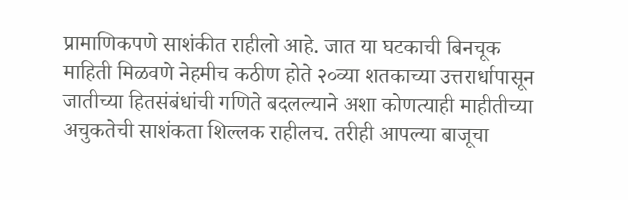प्रामाणिकपणे साशंकीत राहीलो आहे. जात या घटकाची बिनचूक माहिती मिळवणे नेहमीच कठीण होते २०व्या शतकाच्या उत्तरार्धापासून जातीच्या हितसंबंधांची गणिते बदलल्याने अशा कोणत्याही माहीतीच्या अचुकतेची साशंकता शिल्लक राहीलच. तरीही आपल्या बाजूचा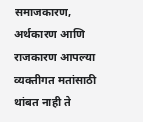समाजकारण, अर्थकारण आणि राजकारण आपल्या व्यक्तीगत मतांसाठी थांबत नाही ते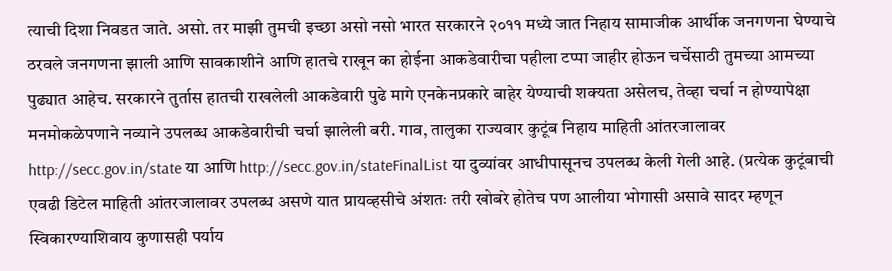त्याची दिशा निवडत जाते. असो. तर माझी तुमची इच्छा असो नसो भारत सरकारने २०११ मध्ये जात निहाय सामाजीक आर्थीक जनगणना घेण्याचे ठरवले जनगणना झाली आणि सावकाशीने आणि हातचे राखून का होईना आकडेवारीचा पहीला टप्पा जाहीर होऊन चर्चेसाठी तुमच्या आमच्या पुढ्यात आहेच. सरकारने तुर्तास हातची राखलेली आकडेवारी पुढे मागे एनकेनप्रकारे बाहेर येण्याची शक्यता असेलच, तेव्हा चर्चा न होण्यापेक्षा मनमोकळेपणाने नव्याने उपलब्ध आकडेवारीची चर्चा झालेली बरी. गाव, तालुका राज्यवार कुटूंब निहाय माहिती आंतरजालावर http://secc.gov.in/state या आणि http://secc.gov.in/stateFinalList या दुव्यांवर आधीपासूनच उपलब्ध केली गेली आहे. (प्रत्येक कुटूंबाची एवढी डिटेल माहिती आंतरजालावर उपलब्ध असणे यात प्रायव्हसीचे अंशतः तरी खोबरे होतेच पण आलीया भोगासी असावे सादर म्हणून स्विकारण्याशिवाय कुणासही पर्याय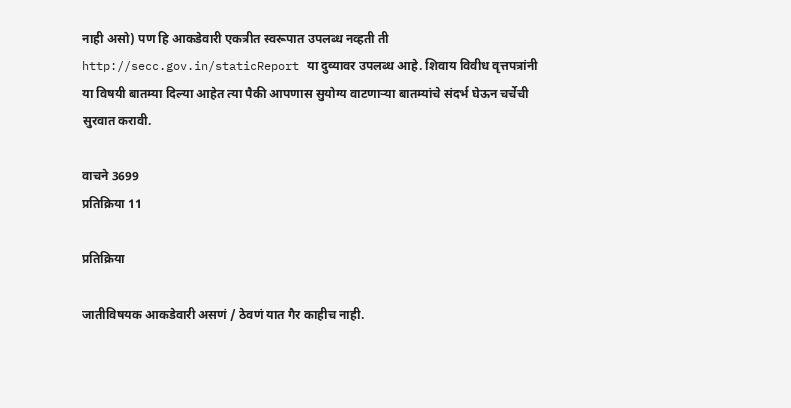नाही असो) पण हि आकडेवारी एकत्रीत स्वरूपात उपलब्ध नव्हती ती http://secc.gov.in/staticReport या दुव्यावर उपलब्ध आहे. शिवाय विवीध वृत्तपत्रांनी या विषयी बातम्या दिल्या आहेत त्या पैकी आपणास सुयोग्य वाटणार्‍या बातम्यांचे संदर्भ घेऊन चर्चेची सुरवात करावी.

वाचने 3699
प्रतिक्रिया 11

प्रतिक्रिया

जातीविषयक आकडेवारी असणं / ठेवणं यात गैर काहीच नाही.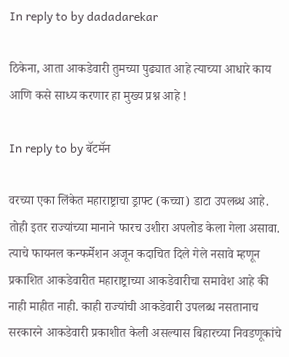In reply to by dadadarekar

ठिकेना, आता आकडेवारी तुमच्या पुढ्यात आहे त्याच्या आधारे काय आणि कसे साध्य करणार हा मुख्य प्रश्न आहे !

In reply to by बॅटमॅन

वरच्या एका लिंकेत महाराष्ट्राचा ड्राफ्ट (कच्चा) डाटा उपलब्ध आहे. तोही इतर राज्यांच्या मानाने फारच उशीरा अपलोड केला गेला असावा. त्याचे फायनल कन्फर्मेशन अजून कदाचित दिले गेले नसावे म्हणून प्रकाशित आकडेवारीत महाराष्ट्राच्या आकडेवारीचा समावेश आहे की नाही माहीत नाही. काही राज्यांची आकडेवारी उपलब्ध नसतानाच सरकारने आकडेवारी प्रकाशीत केली असल्यास बिहारच्या निवडणूकांचे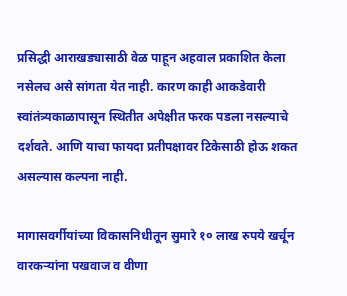प्रसिद्धी आराखड्यासाठी वेळ पाहून अहवाल प्रकाशित केला नसेलच असे सांगता येत नाही. कारण काही आकडेवारी स्वांतंत्र्यकाळापासून स्थितीत अपेक्षीत फरक पडला नसल्याचे दर्शवते. आणि याचा फायदा प्रतीपक्षावर टिकेसाठी होऊ शकत असल्यास कल्पना नाही.

मागासवर्गीयांच्या विकासनिधीतून सुमारे १० लाख रुपये खर्चून वारकऱ्यांना पखवाज व वीणा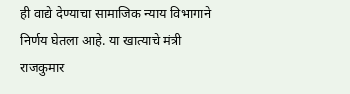ही वाद्ये देण्याचा सामाजिक न्याय विभागाने निर्णय घेतला आहे. या खात्याचे मंत्री राजकुमार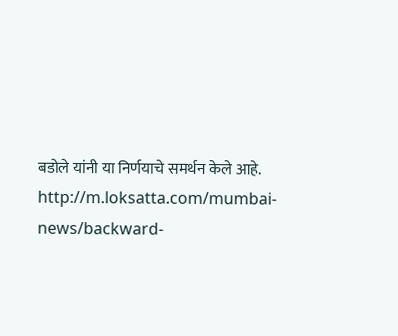बडोले यांनी या निर्णयाचे समर्थन केले आहे. http://m.loksatta.com/mumbai-news/backward-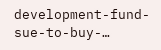development-fund-sue-to-buy-…